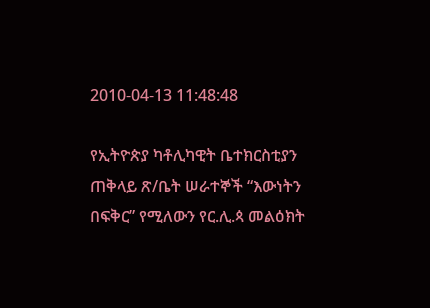2010-04-13 11:48:48

የኢትዮጵያ ካቶሊካዊት ቤተክርስቲያን ጠቅላይ ጽ/ቤት ሠራተኞች “እውነትን በፍቅር” የሚለውን የር.ሊ.ጳ መልዕክት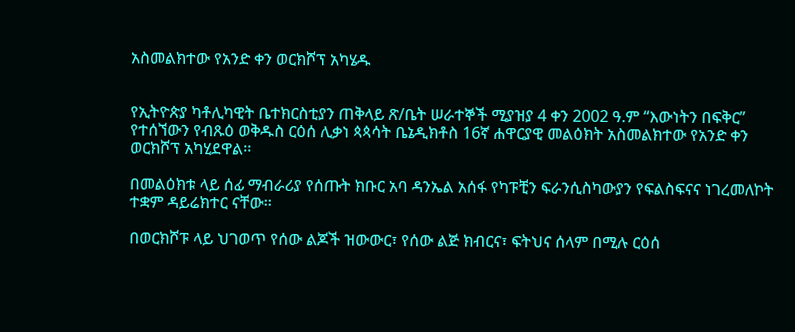አስመልክተው የአንድ ቀን ወርክሾፕ አካሄዱ


የኢትዮጵያ ካቶሊካዊት ቤተክርስቲያን ጠቅላይ ጽ/ቤት ሠራተኞች ሚያዝያ 4 ቀን 2002 ዓ.ም “እውነትን በፍቅር” የተሰኘውን የብጹዕ ወቅዱስ ርዕሰ ሊቃነ ጳጳሳት ቤኔዲክቶስ 16ኛ ሐዋርያዊ መልዕክት አስመልክተው የአንድ ቀን ወርክሾፕ አካሂደዋል፡፡

በመልዕክቱ ላይ ሰፊ ማብራሪያ የሰጡት ክቡር አባ ዳንኤል አሰፋ የካፑቺን ፍራንሲስካውያን የፍልስፍናና ነገረመለኮት ተቋም ዳይሬክተር ናቸው፡፡

በወርክሾፑ ላይ ህገወጥ የሰው ልጆች ዝውውር፣ የሰው ልጅ ክብርና፣ ፍትህና ሰላም በሚሉ ርዕሰ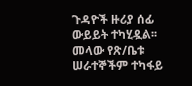ጉዳዮች ዙሪያ ሰፊ ውይይት ተካሂዷል፡፡ መላው የጽ/ቤቱ ሠራተኞችም ተካፋይ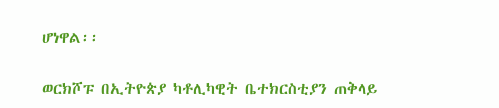ሆነዋል፡፡

ወርክሾፑ በኢትዮጵያ ካቶሊካዊት ቤተክርስቲያን ጠቅላይ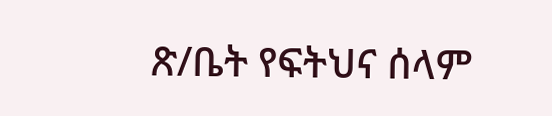ጽ/ቤት የፍትህና ሰላም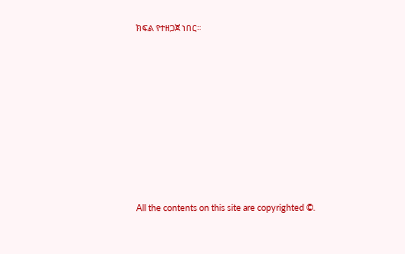ክፍል የተዘጋጀ ነበር፡፡








All the contents on this site are copyrighted ©.